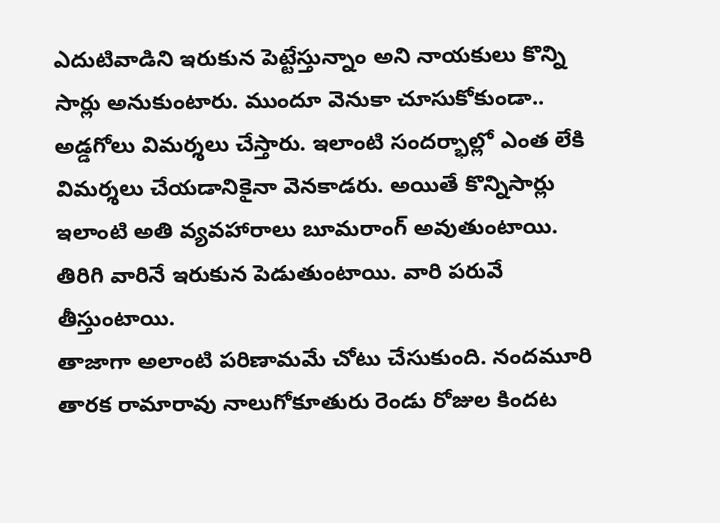ఎదుటివాడిని ఇరుకున పెట్టేస్తున్నాం అని నాయకులు కొన్ని సార్లు అనుకుంటారు. ముందూ వెనుకా చూసుకోకుండా.. అడ్డగోలు విమర్శలు చేస్తారు. ఇలాంటి సందర్భాల్లో ఎంత లేకి విమర్శలు చేయడానికైనా వెనకాడరు. అయితే కొన్నిసార్లు ఇలాంటి అతి వ్యవహారాలు బూమరాంగ్ అవుతుంటాయి. తిరిగి వారినే ఇరుకున పెడుతుంటాయి. వారి పరువే తీస్తుంటాయి.
తాజాగా అలాంటి పరిణామమే చోటు చేసుకుంది. నందమూరి తారక రామారావు నాలుగోకూతురు రెండు రోజుల కిందట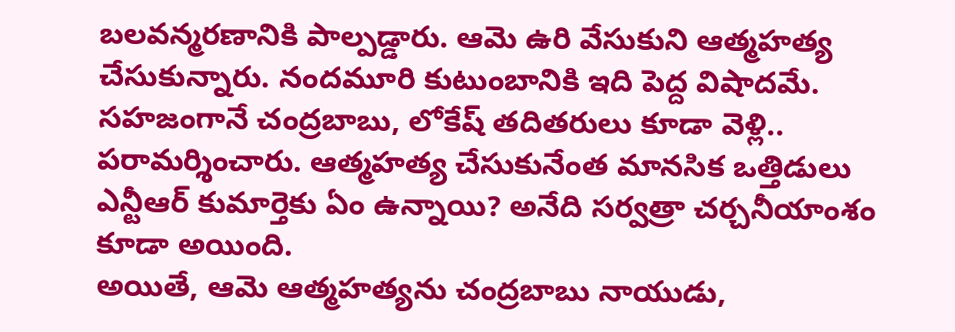బలవన్మరణానికి పాల్పడ్డారు. ఆమె ఉరి వేసుకుని ఆత్మహత్య చేసుకున్నారు. నందమూరి కుటుంబానికి ఇది పెద్ద విషాదమే. సహజంగానే చంద్రబాబు, లోకేష్ తదితరులు కూడా వెళ్లి.. పరామర్శించారు. ఆత్మహత్య చేసుకునేంత మానసిక ఒత్తిడులు ఎన్టీఆర్ కుమార్తెకు ఏం ఉన్నాయి? అనేది సర్వత్రా చర్చనీయాంశం కూడా అయింది.
అయితే, ఆమె ఆత్మహత్యను చంద్రబాబు నాయుడు,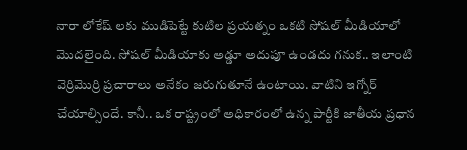నారా లోకేష్ లకు ముడిపెట్టే కుటిల ప్రయత్నం ఒకటి సోషల్ మీడియాలో మొదలైంది. సోషల్ మీడియాకు అడ్డూ అదుపూ ఉండదు గనుక.. ఇలాంటి వెర్రిమొర్రి ప్రచారాలు అనేకం జరుగుతూనే ఉంటాయి. వాటిని ఇగ్నోర్ చేయాల్సిందే. కానీ.. ఒక రాష్ట్రంలో అధికారంలో ఉన్న పార్టీకి జాతీయ ప్రధాన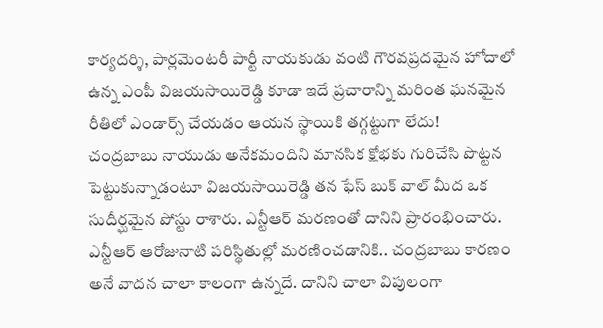కార్యదర్శి, పార్లమెంటరీ పార్టీ నాయకుడు వంటి గౌరవప్రదమైన హోదాలో ఉన్న ఎంపీ విజయసాయిరెడ్డి కూడా ఇదే ప్రచారాన్ని మరింత ఘనమైన రీతిలో ఎండార్స్ చేయడం ఆయన స్థాయికి తగ్గట్టుగా లేదు!
చంద్రబాబు నాయుడు అనేకమందిని మానసిక క్షోభకు గురిచేసి పొట్టన పెట్టుకున్నాడంటూ విజయసాయిరెడ్డి తన ఫేస్ బుక్ వాల్ మీద ఒక సుదీర్ఘమైన పోస్టు రాశారు. ఎన్టీఆర్ మరణంతో దానిని ప్రారంభించారు. ఎన్టీఆర్ ఆరోజునాటి పరిస్థితుల్లో మరణించడానికి.. చంద్రబాబు కారణం అనే వాదన చాలా కాలంగా ఉన్నదే. దానిని చాలా విపులంగా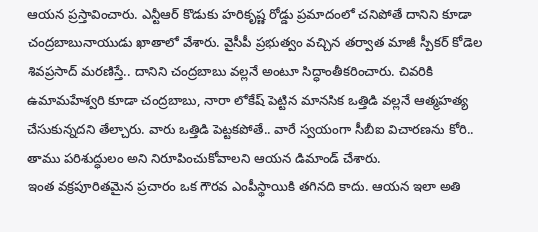ఆయన ప్రస్తావించారు. ఎన్టీఆర్ కొడుకు హరికృష్ణ రోడ్డు ప్రమాదంలో చనిపోతే దానిని కూడా చంద్రబాబునాయుడు ఖాతాలో వేశారు. వైసీపీ ప్రభుత్వం వచ్చిన తర్వాత మాజీ స్పీకర్ కోడెల శివప్రసాద్ మరణిస్తే.. దానిని చంద్రబాబు వల్లనే అంటూ సిద్ధాంతీకరించారు. చివరికి ఉమామహేశ్వరి కూడా చంద్రబాబు, నారా లోకేష్ పెట్టిన మానసిక ఒత్తిడి వల్లనే ఆత్మహత్య చేసుకున్నదని తేల్చారు. వారు ఒత్తిడి పెట్టకపోతే.. వారే స్వయంగా సీబీఐ విచారణను కోరి.. తాము పరిశుద్ధులం అని నిరూపించుకోవాలని ఆయన డిమాండ్ చేశారు.
ఇంత వక్రపూరితమైన ప్రచారం ఒక గౌరవ ఎంపీస్థాయికి తగినది కాదు. ఆయన ఇలా అతి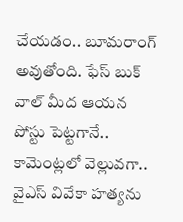చేయడం.. బూమరాంగ్ అవుతోంది. ఫేస్ బుక్ వాల్ మీద ఆయన పోస్టు పెట్టగానే.. కామెంట్లలో వెల్లువగా.. వైఎస్ వివేకా హత్యను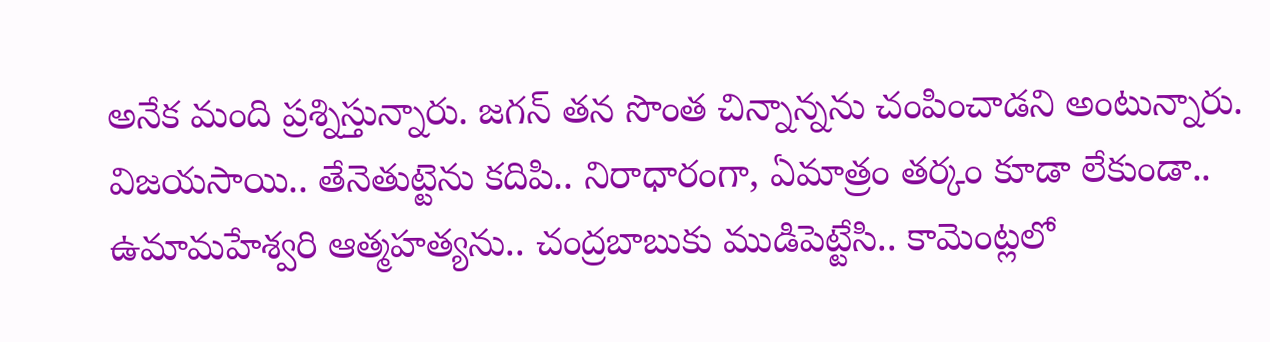అనేక మంది ప్రశ్నిస్తున్నారు. జగన్ తన సొంత చిన్నాన్నను చంపించాడని అంటున్నారు. విజయసాయి.. తేనెతుట్టెను కదిపి.. నిరాధారంగా, ఏమాత్రం తర్కం కూడా లేకుండా.. ఉమామహేశ్వరి ఆత్మహత్యను.. చంద్రబాబుకు ముడిపెట్టేసి.. కామెంట్లలో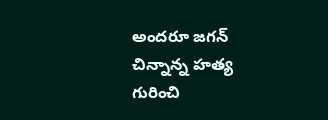అందరూ జగన్ చిన్నాన్న హత్య గురించి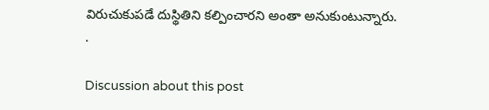విరుచుకుపడే దుస్థితిని కల్పించారని అంతా అనుకుంటున్నారు.
.

Discussion about this post